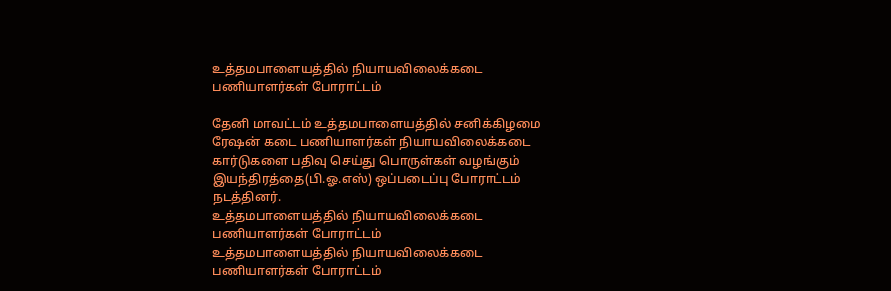உத்தமபாளையத்தில் நியாயவிலைக்கடை பணியாளர்கள் போராட்டம்

தேனி மாவட்டம் உத்தமபாளையத்தில் சனிக்கிழமை ரேஷன் கடை பணியாளர்கள் நியாயவிலைக்கடை கார்டுகளை பதிவு செய்து பொருள்கள் வழங்கும் இயந்திரத்தை(பி.ஓ.எஸ்) ஒப்படைப்பு போராட்டம் நடத்தினர்.
உத்தமபாளையத்தில் நியாயவிலைக்கடை பணியாளர்கள் போராட்டம்
உத்தமபாளையத்தில் நியாயவிலைக்கடை பணியாளர்கள் போராட்டம்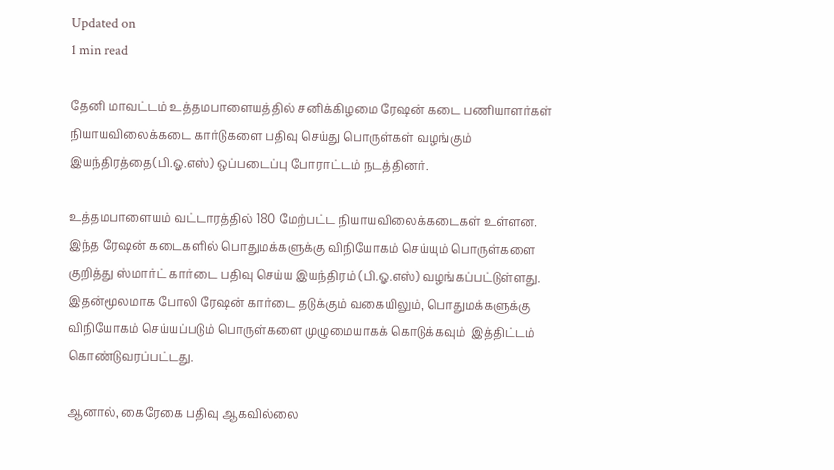Updated on
1 min read

தேனி மாவட்டம் உத்தமபாளையத்தில் சனிக்கிழமை ரேஷன் கடை பணியாளர்கள் நியாயவிலைக்கடை கார்டுகளை பதிவு செய்து பொருள்கள் வழங்கும் இயந்திரத்தை(பி.ஓ.எஸ்) ஒப்படைப்பு போராட்டம் நடத்தினர்.

உத்தமபாளையம் வட்டாரத்தில் 180 மேற்பட்ட நியாயவிலைக்கடைகள் உள்ளன. இந்த ரேஷன் கடைகளில் பொதுமக்களுக்கு விநியோகம் செய்யும் பொருள்களை குறித்து ஸ்மார்ட் கார்டை பதிவு செய்ய இயந்திரம் (பி.ஓ.எஸ்) வழங்கப்பட்டுள்ளது.  இதன்மூலமாக போலி ரேஷன் கார்டை தடுக்கும் வகையிலும், பொதுமக்களுக்கு விநியோகம் செய்யப்படும் பொருள்களை முழுமையாகக் கொடுக்கவும்  இத்திட்டம் கொண்டுவரப்பட்டது.

ஆனால், கைரேகை பதிவு ஆகவில்லை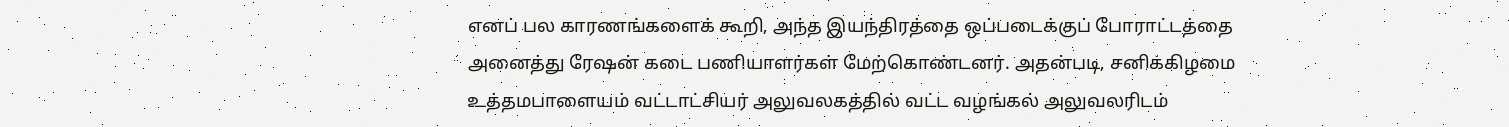எனப் பல காரணங்களைக் கூறி, அந்த இயந்திரத்தை ஒப்படைக்குப் போராட்டத்தை  அனைத்து ரேஷன் கடை பணியாளர்கள் மேற்கொண்டனர். அதன்படி, சனிக்கிழமை உத்தமபாளையம் வட்டாட்சியர் அலுவலகத்தில் வட்ட வழங்கல் அலுவலரிடம்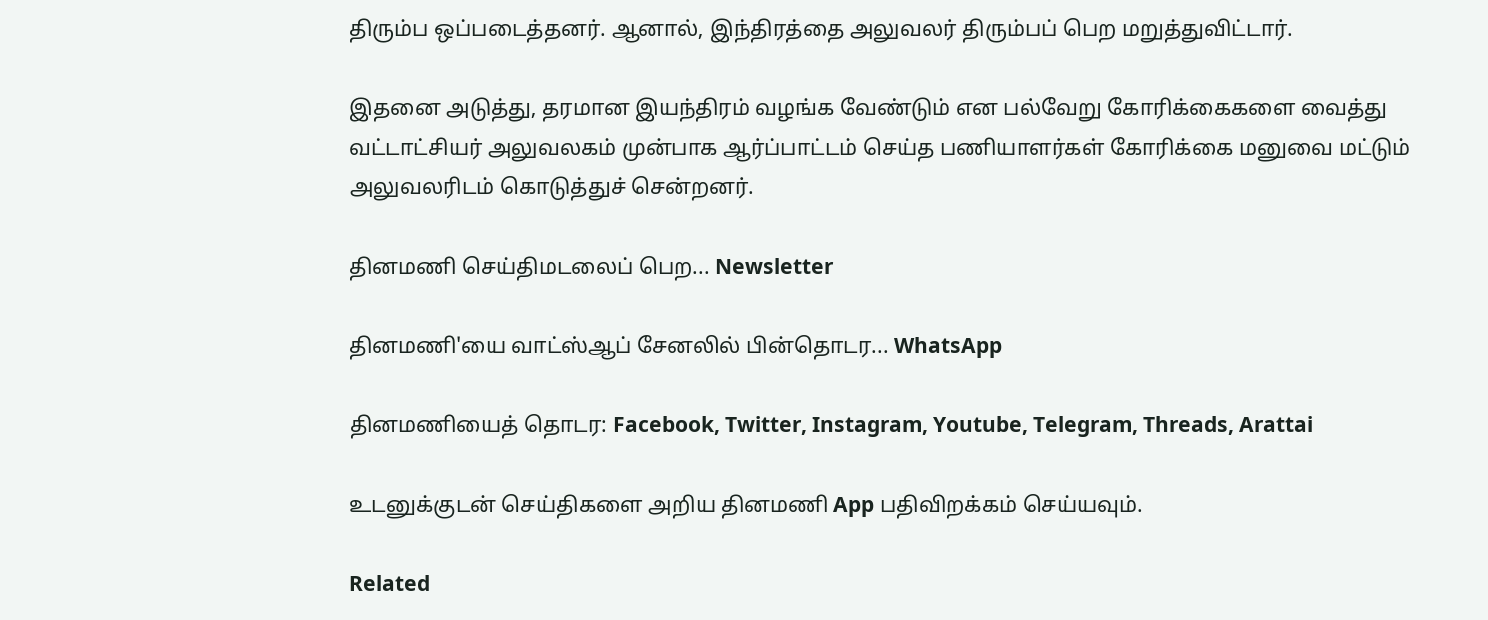திரும்ப ஒப்படைத்தனர். ஆனால், இந்திரத்தை அலுவலர் திரும்பப் பெற மறுத்துவிட்டார்.

இதனை அடுத்து, தரமான இயந்திரம் வழங்க வேண்டும் என பல்வேறு கோரிக்கைகளை வைத்து வட்டாட்சியர் அலுவலகம் முன்பாக ஆர்ப்பாட்டம் செய்த பணியாளர்கள் கோரிக்கை மனுவை மட்டும் அலுவலரிடம் கொடுத்துச் சென்றனர்.

தினமணி செய்திமடலைப் பெற... Newsletter

தினமணி'யை வாட்ஸ்ஆப் சேனலில் பின்தொடர... WhatsApp

தினமணியைத் தொடர: Facebook, Twitter, Instagram, Youtube, Telegram, Threads, Arattai

உடனுக்குடன் செய்திகளை அறிய தினமணி App பதிவிறக்கம் செய்யவும்.

Related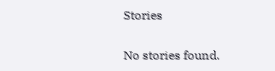Stories

No stories found.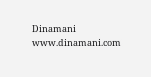Dinamani
www.dinamani.com